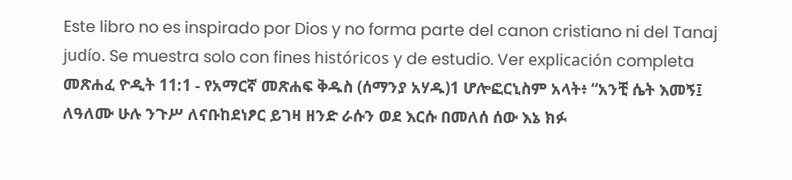Este libro no es inspirado por Dios y no forma parte del canon cristiano ni del Tanaj judío. Se muestra solo con fines históricos y de estudio. Ver explicación completa መጽሐፈ ዮዲት 11:1 - የአማርኛ መጽሐፍ ቅዱስ (ሰማንያ አሃዱ)1 ሆሎፎርኒስም አላት፥ “አንቺ ሴት እመኝ፤ ለዓለሙ ሁሉ ንጉሥ ለናቡከደነፆር ይገዛ ዘንድ ራሱን ወደ እርሱ በመለሰ ሰው እኔ ክፉ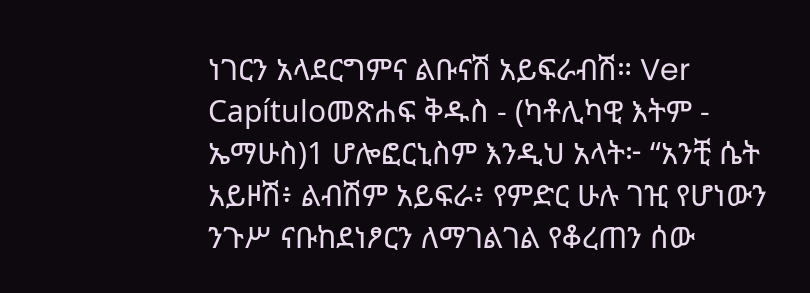ነገርን አላደርግምና ልቡናሽ አይፍራብሽ። Ver Capítuloመጽሐፍ ቅዱስ - (ካቶሊካዊ እትም - ኤማሁስ)1 ሆሎፎርኒስም እንዲህ አላት፦ “አንቺ ሴት አይዞሽ፥ ልብሽም አይፍራ፥ የምድር ሁሉ ገዢ የሆነውን ንጉሥ ናቡከደነፆርን ለማገልገል የቆረጠን ሰው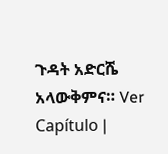ጉዳት አድርሼ አላውቅምና። Ver Capítulo |